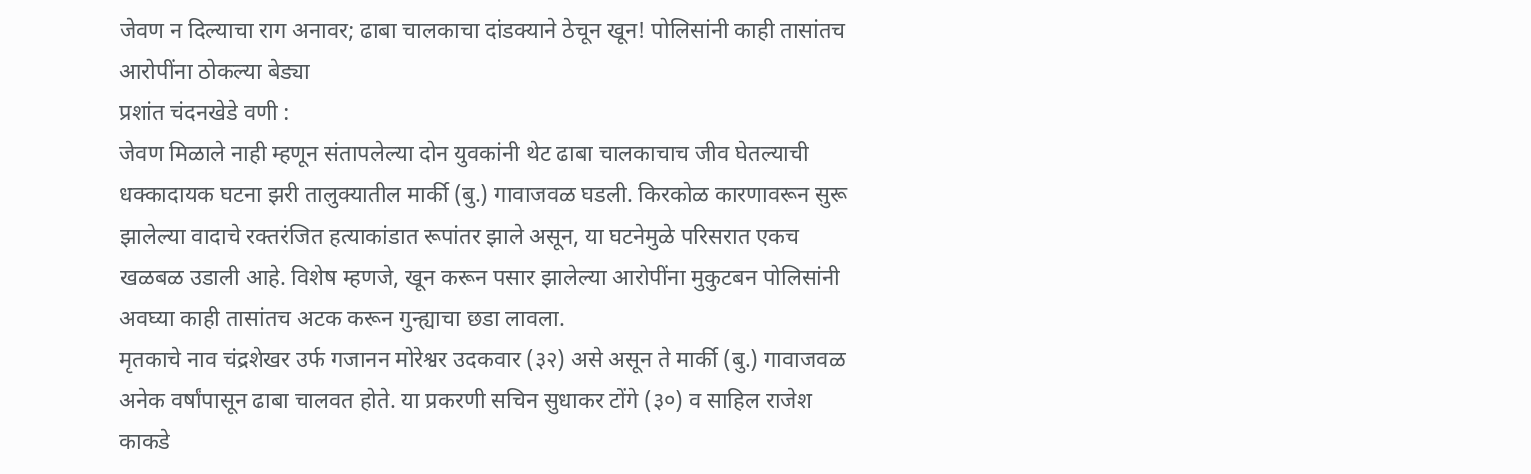जेवण न दिल्याचा राग अनावर; ढाबा चालकाचा दांडक्याने ठेचून खून! पोलिसांनी काही तासांतच आरोपींना ठोकल्या बेड्या
प्रशांत चंदनखेडे वणी :
जेवण मिळाले नाही म्हणून संतापलेल्या दोन युवकांनी थेट ढाबा चालकाचाच जीव घेतल्याची धक्कादायक घटना झरी तालुक्यातील मार्की (बु.) गावाजवळ घडली. किरकोळ कारणावरून सुरू झालेल्या वादाचे रक्तरंजित हत्याकांडात रूपांतर झाले असून, या घटनेमुळे परिसरात एकच खळबळ उडाली आहे. विशेष म्हणजे, खून करून पसार झालेल्या आरोपींना मुकुटबन पोलिसांनी अवघ्या काही तासांतच अटक करून गुन्ह्याचा छडा लावला.
मृतकाचे नाव चंद्रशेखर उर्फ गजानन मोरेश्वर उदकवार (३२) असे असून ते मार्की (बु.) गावाजवळ अनेक वर्षांपासून ढाबा चालवत होते. या प्रकरणी सचिन सुधाकर टोंगे (३०) व साहिल राजेश काकडे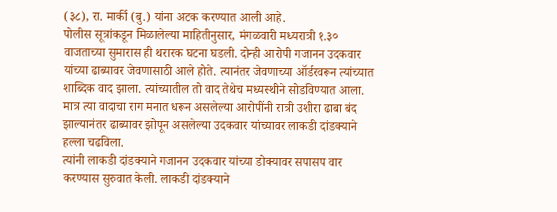(३८), रा. मार्की (बु.) यांना अटक करण्यात आली आहे.
पोलीस सूत्रांकडून मिळालेल्या माहितीनुसार, मंगळवारी मध्यरात्री १.३० वाजताच्या सुमारास ही थरारक घटना घडली. दोन्ही आरोपी गजानन उदकवार यांच्या ढाब्यावर जेवणासाठी आले होते. त्यानंतर जेवणाच्या ऑर्डरवरून त्यांच्यात शाब्दिक वाद झाला. त्यांच्यातील तो वाद तेथेच मध्यस्थीने सोडविण्यात आला. मात्र त्या वादाचा राग मनात धरून असलेल्या आरोपींनी रात्री उशीरा ढाबा बंद झाल्यानंतर ढाब्यावर झोपून असलेल्या उदकवार यांच्यावर लाकडी दांडक्याने हल्ला चढविला.
त्यांनी लाकडी दांडक्याने गजानन उदकवार यांच्या डोक्यावर सपासप वार करण्यास सुरुवात केली. लाकडी दांडक्याने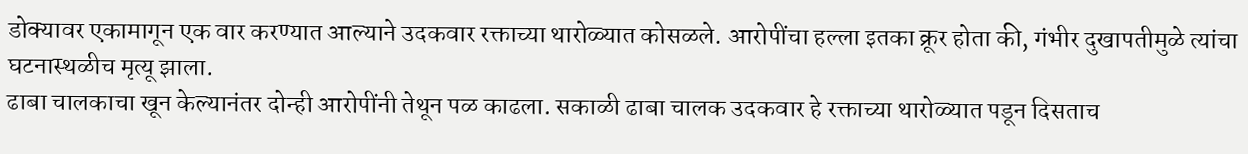डोक्यावर एकामागून एक वार करण्यात आल्याने उदकवार रक्ताच्या थारोळ्यात कोसळले. आरोपींचा हल्ला इतका क्रूर होता की, गंभीर दुखापतीमुळे त्यांचा घटनास्थळीच मृत्यू झाला.
ढाबा चालकाचा खून केल्यानंतर दोन्ही आरोपींनी तेथून पळ काढला. सकाळी ढाबा चालक उदकवार हे रक्ताच्या थारोळ्यात पडून दिसताच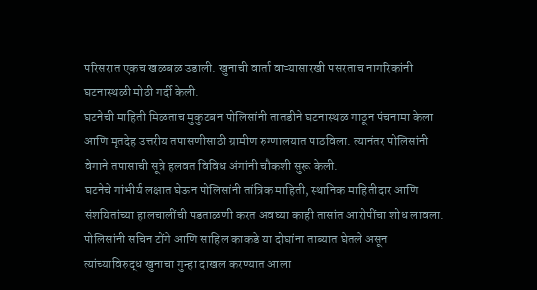परिसरात एकच खळबळ उडाली. खुनाची वार्ता वाऱ्यासारखी पसरताच नागरिकांनी घटनास्थळी मोठी गर्दी केली.
घटनेची माहिती मिळताच मुकुटबन पोलिसांनी तातडीने घटनास्थळ गाठून पंचनामा केला आणि मृतदेह उत्तरीय तपासणीसाठी ग्रामीण रुग्णालयात पाठविला. त्यानंतर पोलिसांनी वेगाने तपासाची सूत्रे हलवत विविध अंगांनी चौकशी सुरू केली.
घटनेचे गांभीर्य लक्षात घेऊन पोलिसांनी तांत्रिक माहिती, स्थानिक माहितीदार आणि संशयितांच्या हालचालींची पडताळणी करत अवघ्या काही तासांत आरोपींचा शोध लावला. पोलिसांनी सचिन टोंगे आणि साहिल काकडे या दोघांना ताब्यात घेतले असून त्यांच्याविरुद्ध खुनाचा गुन्हा दाखल करण्यात आला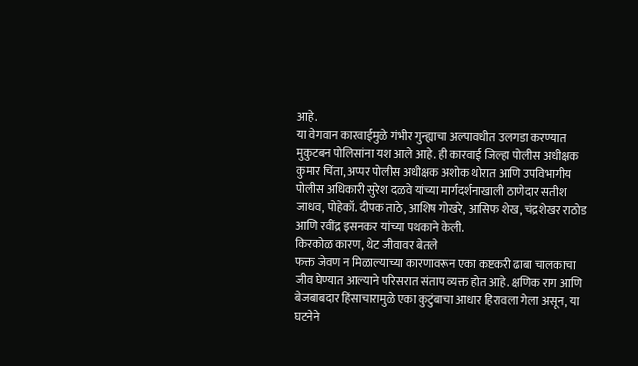आहे.
या वेगवान कारवाईमुळे गंभीर गुन्ह्याचा अल्पावधीत उलगडा करण्यात मुकुटबन पोलिसांना यश आले आहे. ही कारवाई जिल्हा पोलीस अधीक्षक कुमार चिंता, अप्पर पोलीस अधीक्षक अशोक थोरात आणि उपविभागीय पोलीस अधिकारी सुरेश दळवे यांच्या मार्गदर्शनाखाली ठाणेदार सतीश जाधव, पोहेकॉ. दीपक ताठे, आशिष गोखरे, आसिफ शेख, चंद्रशेखर राठोड आणि रवींद्र इसनकर यांच्या पथकाने केली.
किरकोळ कारण, थेट जीवावर बेतले
फक्त जेवण न मिळाल्याच्या कारणावरून एका कष्टकरी ढाबा चालकाचा जीव घेण्यात आल्याने परिसरात संताप व्यक्त होत आहे. क्षणिक राग आणि बेजबाबदार हिंसाचारामुळे एका कुटुंबाचा आधार हिरावला गेला असून, या घटनेने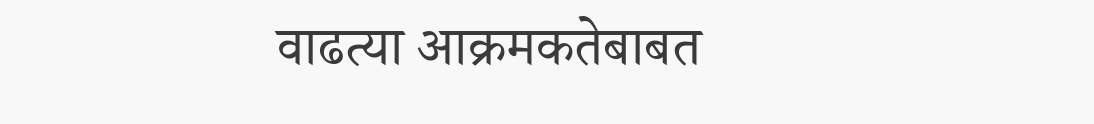वाढत्या आक्रमकतेबाबत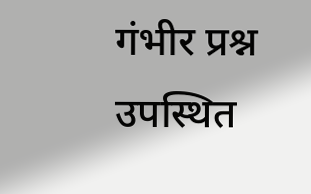गंभीर प्रश्न उपस्थित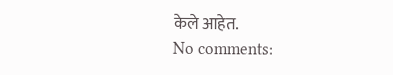केले आहेत.
No comments: